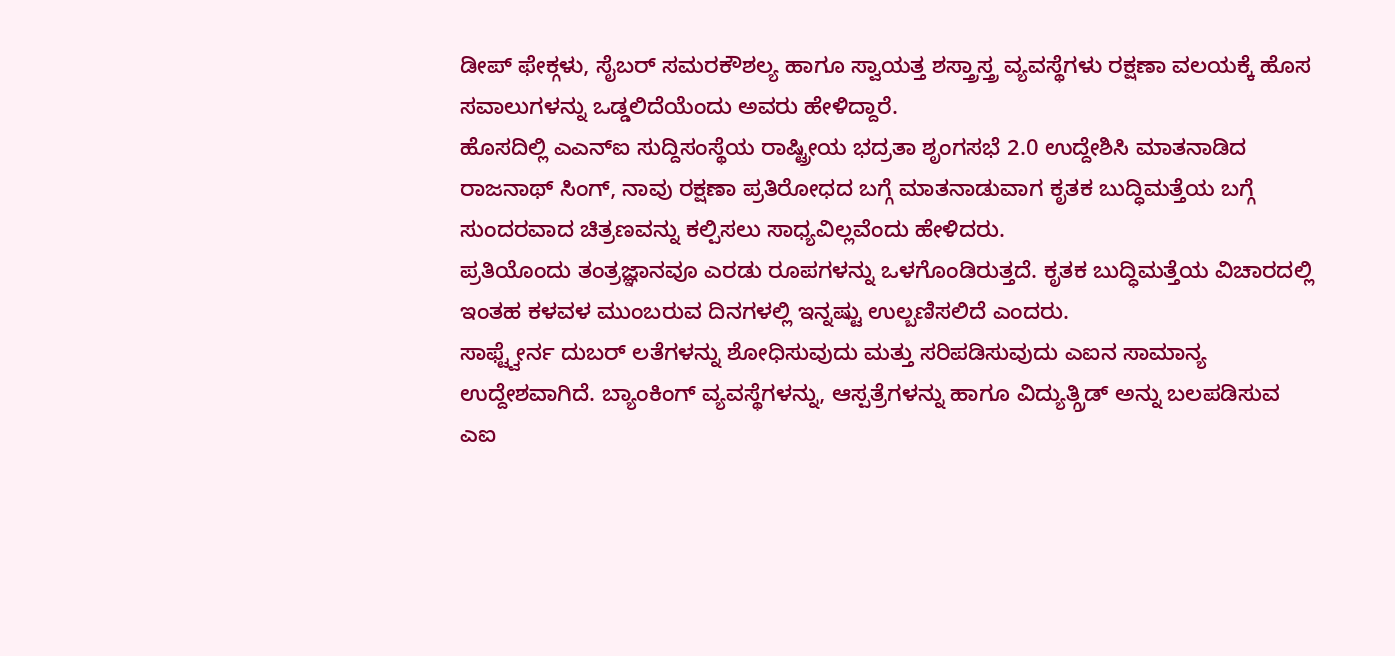ಡೀಪ್ ಫೇಕ್ಗಳು, ಸೈಬರ್ ಸಮರಕೌಶಲ್ಯ ಹಾಗೂ ಸ್ವಾಯತ್ತ ಶಸ್ತ್ರಾಸ್ತ್ರ ವ್ಯವಸ್ಥೆಗಳು ರಕ್ಷಣಾ ವಲಯಕ್ಕೆ ಹೊಸ ಸವಾಲುಗಳನ್ನು ಒಡ್ಡಲಿದೆಯೆಂದು ಅವರು ಹೇಳಿದ್ದಾರೆ.
ಹೊಸದಿಲ್ಲಿ ಎಎನ್ಐ ಸುದ್ದಿಸಂಸ್ಥೆಯ ರಾಷ್ಟ್ರೀಯ ಭದ್ರತಾ ಶೃಂಗಸಭೆ 2.0 ಉದ್ದೇಶಿಸಿ ಮಾತನಾಡಿದ ರಾಜನಾಥ್ ಸಿಂಗ್, ನಾವು ರಕ್ಷಣಾ ಪ್ರತಿರೋಧದ ಬಗ್ಗೆ ಮಾತನಾಡುವಾಗ ಕೃತಕ ಬುದ್ಧಿಮತ್ತೆಯ ಬಗ್ಗೆ ಸುಂದರವಾದ ಚಿತ್ರಣವನ್ನು ಕಲ್ಪಿಸಲು ಸಾಧ್ಯವಿಲ್ಲವೆಂದು ಹೇಳಿದರು.
ಪ್ರತಿಯೊಂದು ತಂತ್ರಜ್ಞಾನವೂ ಎರಡು ರೂಪಗಳನ್ನು ಒಳಗೊಂಡಿರುತ್ತದೆ. ಕೃತಕ ಬುದ್ಧಿಮತ್ತೆಯ ವಿಚಾರದಲ್ಲಿ ಇಂತಹ ಕಳವಳ ಮುಂಬರುವ ದಿನಗಳಲ್ಲಿ ಇನ್ನಷ್ಟು ಉಲ್ಬಣಿಸಲಿದೆ ಎಂದರು.
ಸಾಫ್ಟ್ವೇರ್ನ ದುಬರ್ ಲತೆಗಳನ್ನು ಶೋಧಿಸುವುದು ಮತ್ತು ಸರಿಪಡಿಸುವುದು ಎಐನ ಸಾಮಾನ್ಯ ಉದ್ದೇಶವಾಗಿದೆ. ಬ್ಯಾಂಕಿಂಗ್ ವ್ಯವಸ್ಥೆಗಳನ್ನು, ಆಸ್ಪತ್ರೆಗಳನ್ನು ಹಾಗೂ ವಿದ್ಯುತ್ಗ್ರಿಡ್ ಅನ್ನು ಬಲಪಡಿಸುವ ಎಐ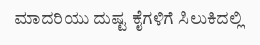ಮಾದರಿಯು ದುಷ್ಟ ಕೈಗಳಿಗೆ ಸಿಲುಕಿದಲ್ಲಿ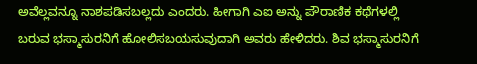ಅವೆಲ್ಲವನ್ನೂ ನಾಶಪಡಿಸಬಲ್ಲದು ಎಂದರು. ಹೀಗಾಗಿ ಎಐ ಅನ್ನು ಪೌರಾಣಿಕ ಕಥೆಗಳಲ್ಲಿ ಬರುವ ಭಸ್ಮಾಸುರನಿಗೆ ಹೋಲಿಸಬಯಸುವುದಾಗಿ ಅವರು ಹೇಳಿದರು. ಶಿವ ಭಸ್ಮಾಸುರನಿಗೆ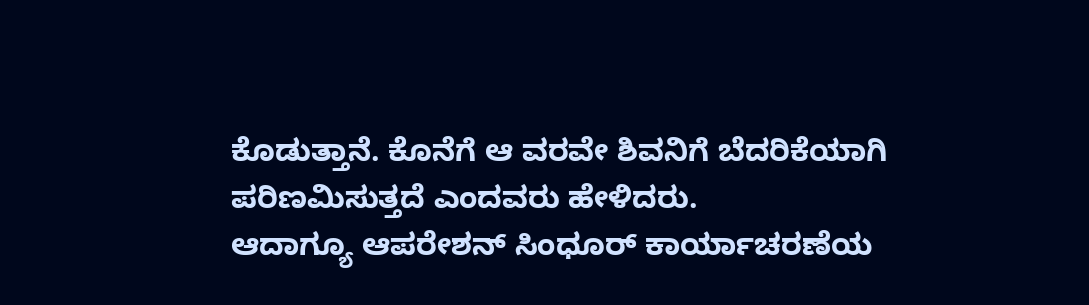ಕೊಡುತ್ತಾನೆ. ಕೊನೆಗೆ ಆ ವರವೇ ಶಿವನಿಗೆ ಬೆದರಿಕೆಯಾಗಿ ಪರಿಣಮಿಸುತ್ತದೆ ಎಂದವರು ಹೇಳಿದರು.
ಆದಾಗ್ಯೂ ಆಪರೇಶನ್ ಸಿಂಧೂರ್ ಕಾರ್ಯಾಚರಣೆಯ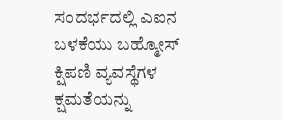ಸಂದರ್ಭದಲ್ಲಿ ಎಐನ ಬಳಕೆಯು ಬಹ್ಮೋಸ್ ಕ್ಷಿಪಣಿ ವ್ಯವಸ್ಥೆಗಳ ಕ್ಷಮತೆಯನ್ನು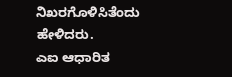ನಿಖರಗೊಳಿಸಿತೆಂದು ಹೇಳಿದರು.
ಎಐ ಆಧಾರಿತ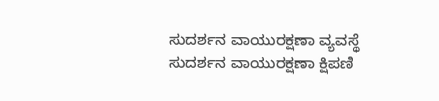ಸುದರ್ಶನ ವಾಯುರಕ್ಷಣಾ ವ್ಯವಸ್ಥೆ
ಸುದರ್ಶನ ವಾಯುರಕ್ಷಣಾ ಕ್ಷಿಪಣಿ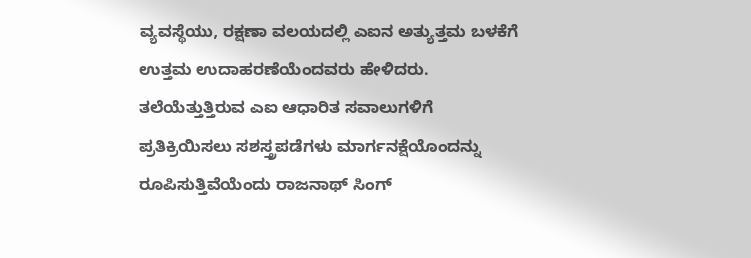ವ್ಯವಸ್ಥೆಯು, ರಕ್ಷಣಾ ವಲಯದಲ್ಲಿ ಎಐನ ಅತ್ಯುತ್ತಮ ಬಳಕೆಗೆ ಉತ್ತಮ ಉದಾಹರಣೆಯೆಂದವರು ಹೇಳಿದರು. ತಲೆಯೆತ್ತುತ್ತಿರುವ ಎಐ ಆಧಾರಿತ ಸವಾಲುಗಳಿಗೆ ಪ್ರತಿಕ್ರಿಯಿಸಲು ಸಶಸ್ತ್ರಪಡೆಗಳು ಮಾರ್ಗನಕ್ಷೆಯೊಂದನ್ನು ರೂಪಿಸುತ್ತಿವೆಯೆಂದು ರಾಜನಾಥ್ ಸಿಂಗ್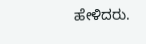ಹೇಳಿದರು.